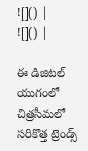![]() |
![]() |

ఈ డిజిటల్ యుగంలో చిత్రసీమలో సరికొత్త ట్రెండ్స్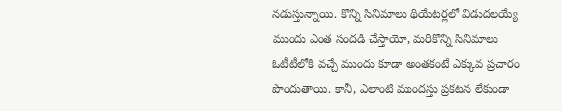నడుస్తున్నాయి. కొన్ని సినిమాలు థియేటర్లలో విడుదలయ్యే ముందు ఎంత సందడి చేస్తాయో, మరికొన్ని సినిమాలు ఓటీటీలోకి వచ్చే ముందు కూడా అంతకంటే ఎక్కువ ప్రచారం పొందుతాయి. కానీ, ఎలాంటి ముందస్తు ప్రకటన లేకుండా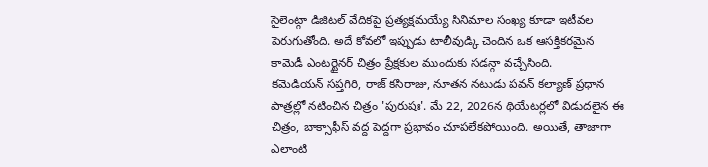సైలెంట్గా డిజిటల్ వేదికపై ప్రత్యక్షమయ్యే సినిమాల సంఖ్య కూడా ఇటీవల పెరుగుతోంది. అదే కోవలో ఇప్పుడు టాలీవుడ్కి చెందిన ఒక ఆసక్తికరమైన కామెడీ ఎంటర్టైనర్ చిత్రం ప్రేక్షకుల ముందుకు సడన్గా వచ్చేసింది.
కమెడియన్ సప్తగిరి, రాజ్ కసిరాజు, నూతన నటుడు పవన్ కల్యాణ్ ప్రధాన పాత్రల్లో నటించిన చిత్రం 'పురుషః'. మే 22, 2026న థియేటర్లలో విడుదలైన ఈ చిత్రం, బాక్సాఫీస్ వద్ద పెద్దగా ప్రభావం చూపలేకపోయింది. అయితే, తాజాగా ఎలాంటి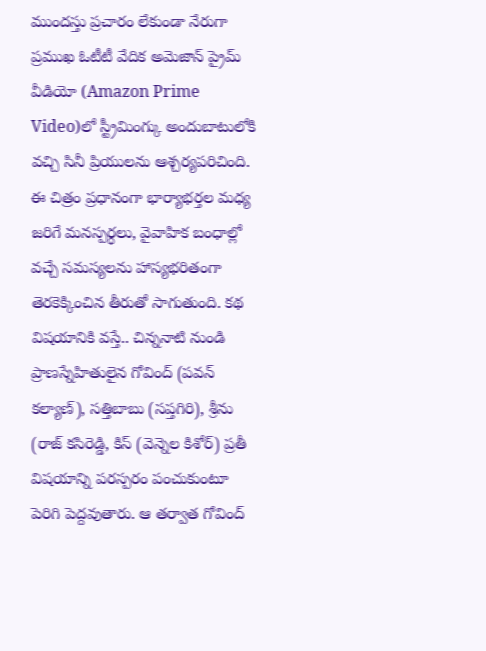ముందస్తు ప్రచారం లేకుండా నేరుగా ప్రముఖ ఓటీటీ వేదిక అమెజాన్ ప్రైమ్ వీడియో (Amazon Prime Video)లో స్ట్రీమింగ్కు అందుబాటులోకి వచ్చి సినీ ప్రియులను ఆశ్చర్యపరిచింది.
ఈ చిత్రం ప్రధానంగా భార్యాభర్తల మధ్య జరిగే మనస్పర్ధలు, వైవాహిక బంధాల్లో వచ్చే సమస్యలను హాస్యభరితంగా తెరకెక్కించిన తీరుతో సాగుతుంది. కథ విషయానికి వస్తే.. చిన్ననాటి నుండి ప్రాణస్నేహితులైన గోవింద్ (పవన్ కల్యాణ్), సత్తిబాబు (సప్తగిరి), శ్రీను (రాజ్ కసిరెడ్డి, కిస్ (వెన్నెల కిశోర్) ప్రతీ విషయాన్ని పరస్పరం పంచుకుంటూ పెరిగి పెద్దవుతారు. ఆ తర్వాత గోవింద్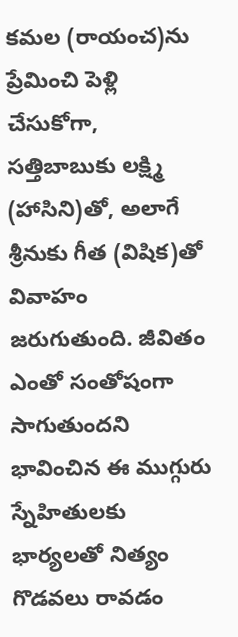కమల (రాయంచ)ను ప్రేమించి పెళ్లి చేసుకోగా, సత్తిబాబుకు లక్ష్మి (హాసిని)తో, అలాగే శ్రీనుకు గీత (విషిక)తో వివాహం జరుగుతుంది. జీవితం ఎంతో సంతోషంగా సాగుతుందని భావించిన ఈ ముగ్గురు స్నేహితులకు భార్యలతో నిత్యం గొడవలు రావడం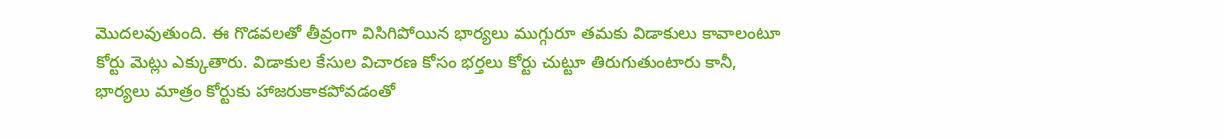మొదలవుతుంది. ఈ గొడవలతో తీవ్రంగా విసిగిపోయిన భార్యలు ముగ్గురూ తమకు విడాకులు కావాలంటూ కోర్టు మెట్లు ఎక్కుతారు. విడాకుల కేసుల విచారణ కోసం భర్తలు కోర్టు చుట్టూ తిరుగుతుంటారు కానీ, భార్యలు మాత్రం కోర్టుకు హాజరుకాకపోవడంతో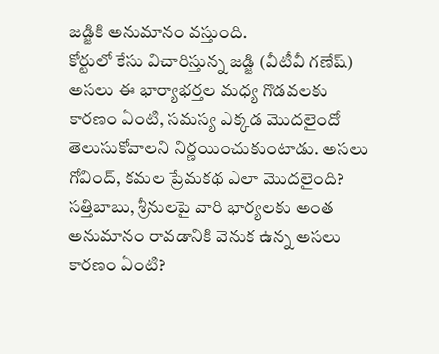జడ్జికి అనుమానం వస్తుంది.
కోర్టులో కేసు విచారిస్తున్న జడ్జి (వీటీవీ గణేష్) అసలు ఈ భార్యాభర్తల మధ్య గొడవలకు కారణం ఏంటి, సమస్య ఎక్కడ మొదలైందో తెలుసుకోవాలని నిర్ణయించుకుంటాడు. అసలు గోవింద్, కమల ప్రేమకథ ఎలా మొదలైంది? సత్తిబాబు, శ్రీనులపై వారి భార్యలకు అంత అనుమానం రావడానికి వెనుక ఉన్న అసలు కారణం ఏంటి?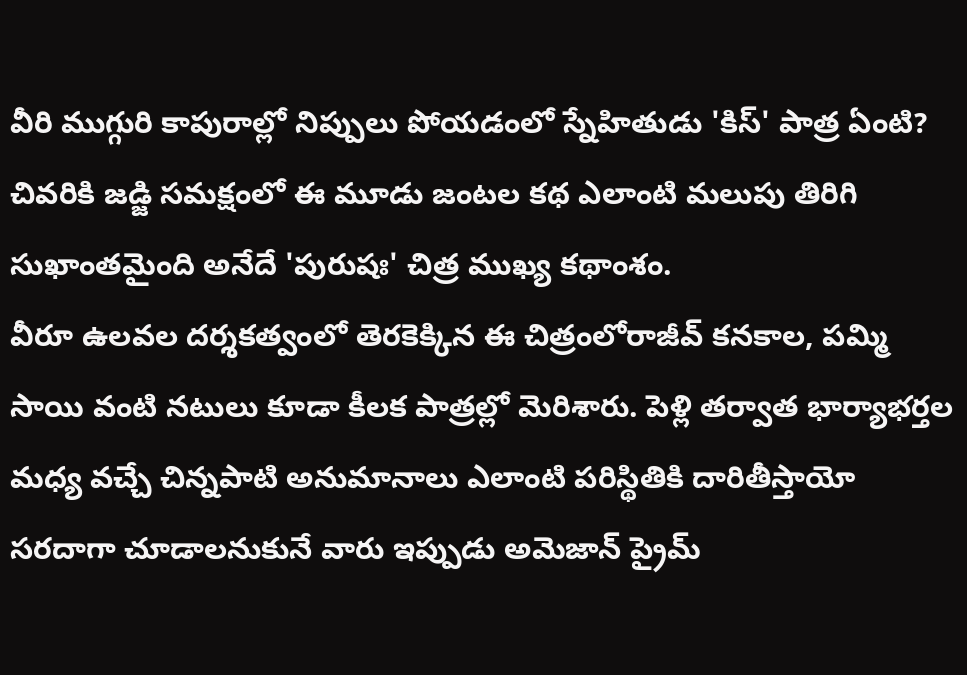వీరి ముగ్గురి కాపురాల్లో నిప్పులు పోయడంలో స్నేహితుడు 'కిస్' పాత్ర ఏంటి? చివరికి జడ్జి సమక్షంలో ఈ మూడు జంటల కథ ఎలాంటి మలుపు తిరిగి సుఖాంతమైంది అనేదే 'పురుషః' చిత్ర ముఖ్య కథాంశం.
వీరూ ఉలవల దర్శకత్వంలో తెరకెక్కిన ఈ చిత్రంలోరాజీవ్ కనకాల, పమ్మి సాయి వంటి నటులు కూడా కీలక పాత్రల్లో మెరిశారు. పెళ్లి తర్వాత భార్యాభర్తల మధ్య వచ్చే చిన్నపాటి అనుమానాలు ఎలాంటి పరిస్థితికి దారితీస్తాయో సరదాగా చూడాలనుకునే వారు ఇప్పుడు అమెజాన్ ప్రైమ్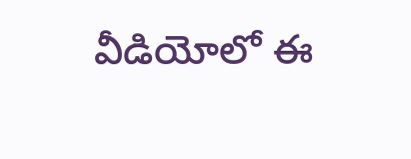వీడియోలో ఈ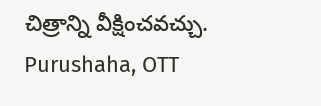చిత్రాన్ని వీక్షించవచ్చు.
Purushaha, OTT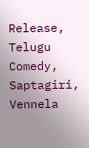Release, Telugu Comedy, Saptagiri, Vennela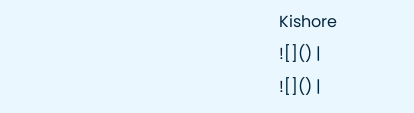Kishore
![]() |
![]() |